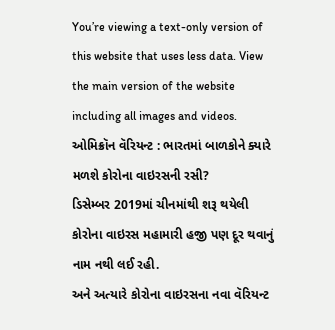You’re viewing a text-only version of this website that uses less data. View the main version of the website including all images and videos.
ઓમિક્રૉન વૅરિયન્ટ : ભારતમાં બાળકોને ક્યારે મળશે કોરોના વાઇરસની રસી?
ડિસેમ્બર 2019માં ચીનમાંથી શરૂ થયેલી કોરોના વાઇરસ મહામારી હજી પણ દૂર થવાનું નામ નથી લઈ રહી.
અને અત્યારે કોરોના વાઇરસના નવા વૅરિયન્ટ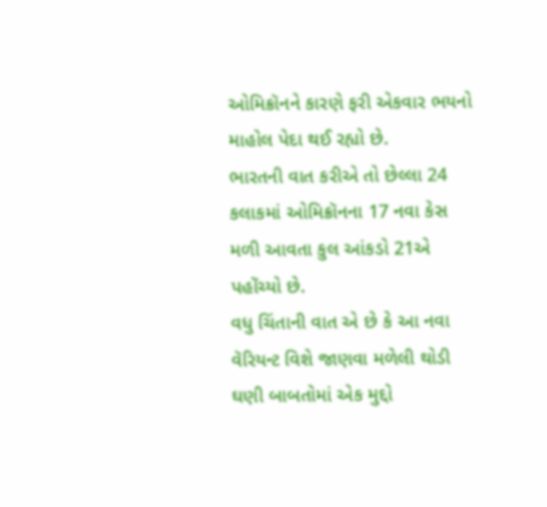ઓમિક્રૉનને કારણે ફરી એકવાર ભયનો માહોલ પેદા થઈ રહ્યો છે.
ભારતની વાત કરીએ તો છેલ્લા 24 કલાકમાં ઓમિક્રૉનના 17 નવા કેસ મળી આવતા કુલ આંકડો 21એ પહોંચ્યો છે.
વધુ ચિંતાની વાત એ છે કે આ નવા વૅરિયન્ટ વિશે જાણવા મળેલી થોડી ઘણી બાબતોમાં એક મુદ્દો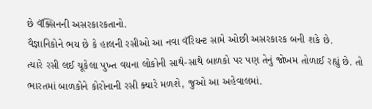છે વૅક્સિનની અસરકારકતાનો.
વૈજ્ઞાનિકોને ભય છે કે હાલની રસીઓ આ નવા વૅરિયન્ટ સામે ઓછી અસરકારક બની શકે છે.
ત્યારે રસી લઈ ચૂકેલા પુખ્ત વયના લોકોની સાથે-સાથે બાળકો પર પણ તેનું જોખમ તોળાઈ રહ્યું છે. તો ભારતમાં બાળકોને કોરોનાની રસી ક્યારે મળશે, જુઓ આ અહેવાલમાં.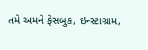તમે અમને ફેસબુક, ઇન્સ્ટાગ્રામ,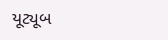યૂટ્યૂબ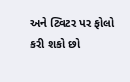અને ટ્વિટર પર ફોલો કરી શકો છો